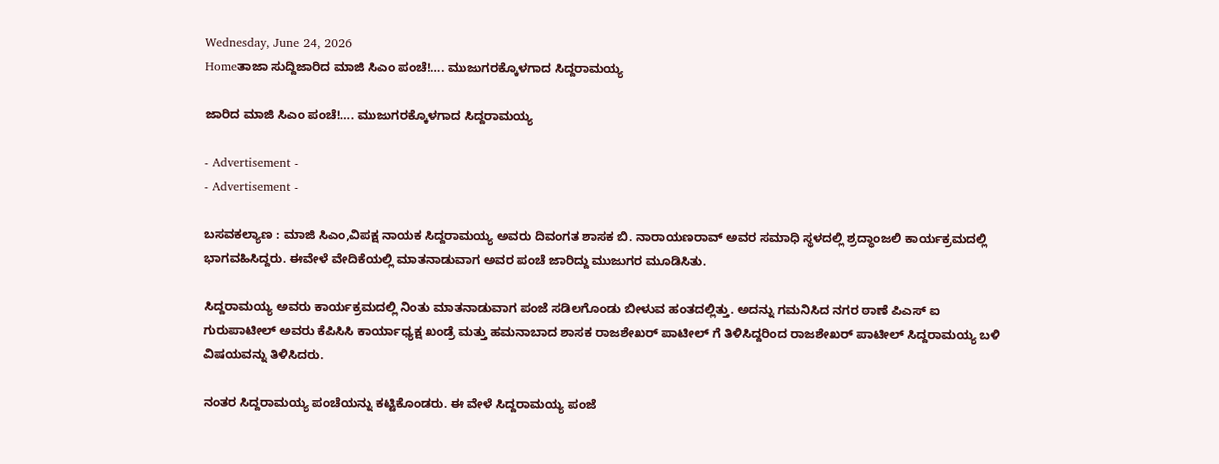Wednesday, June 24, 2026
Homeತಾಜಾ ಸುದ್ದಿಜಾರಿದ ಮಾಜಿ ಸಿಎಂ ಪಂಚೆ!…. ಮುಜುಗರಕ್ಕೊಳಗಾದ ಸಿದ್ದರಾಮಯ್ಯ

ಜಾರಿದ ಮಾಜಿ ಸಿಎಂ ಪಂಚೆ!…. ಮುಜುಗರಕ್ಕೊಳಗಾದ ಸಿದ್ದರಾಮಯ್ಯ

- Advertisement -
- Advertisement -

ಬಸವಕಲ್ಯಾಣ : ಮಾಜಿ ಸಿಎಂ,ವಿಪಕ್ಷ ನಾಯಕ ಸಿದ್ದರಾಮಯ್ಯ ಅವರು ದಿವಂಗತ ಶಾಸಕ ಬಿ. ನಾರಾಯಣರಾವ್ ಅವರ ಸಮಾಧಿ ಸ್ಥಳದಲ್ಲಿ ಶ್ರದ್ಧಾಂಜಲಿ ಕಾರ್ಯಕ್ರಮದಲ್ಲಿ ಭಾಗವಹಿಸಿದ್ದರು. ಈವೇಳೆ ವೇದಿಕೆಯಲ್ಲಿ ಮಾತನಾಡುವಾಗ ಅವರ ಪಂಚೆ ಜಾರಿದ್ದು ಮುಜುಗರ ಮೂಡಿಸಿತು.

ಸಿದ್ದರಾಮಯ್ಯ ಅವರು ಕಾರ್ಯಕ್ರಮದಲ್ಲಿ ನಿಂತು ಮಾತನಾಡುವಾಗ ಪಂಜೆ ಸಡಿಲಗೊಂಡು ಬೀಳುವ ಹಂತದಲ್ಲಿತ್ತು. ಅದನ್ನು ಗಮನಿಸಿದ ನಗರ ಠಾಣೆ ಪಿಎಸ್ ಐ ಗುರುಪಾಟೀಲ್ ಅವರು ಕೆಪಿಸಿಸಿ ಕಾರ್ಯಾಧ್ಯಕ್ಷ ಖಂಡ್ರೆ ಮತ್ತು ಹಮನಾಬಾದ ಶಾಸಕ ರಾಜಶೇಖರ್ ಪಾಟೀಲ್ ಗೆ ತಿಳಿಸಿದ್ದರಿಂದ ರಾಜಶೇಖರ್ ಪಾಟೀಲ್ ಸಿದ್ದರಾಮಯ್ಯ ಬಳಿ ವಿಷಯವನ್ನು ತಿಳಿಸಿದರು.

ನಂತರ ಸಿದ್ದರಾಮಯ್ಯ ಪಂಚೆಯನ್ನು ಕಟ್ಟಿಕೊಂಡರು. ಈ ವೇಳೆ ಸಿದ್ದರಾಮಯ್ಯ ಪಂಜೆ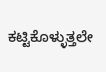ಕಟ್ಟಿಕೊಳ್ಳುತ್ತಲೇ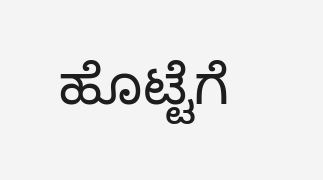ಹೊಟ್ಟೆಗೆ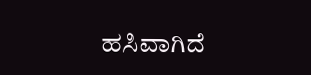ಹಸಿವಾಗಿದೆ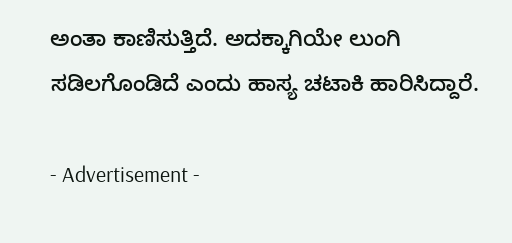ಅಂತಾ ಕಾಣಿಸುತ್ತಿದೆ. ಅದಕ್ಕಾಗಿಯೇ ಲುಂಗಿ ಸಡಿಲಗೊಂಡಿದೆ ಎಂದು ಹಾಸ್ಯ ಚಟಾಕಿ ಹಾರಿಸಿದ್ದಾರೆ.

- Advertisement -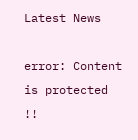Latest News

error: Content is protected !!